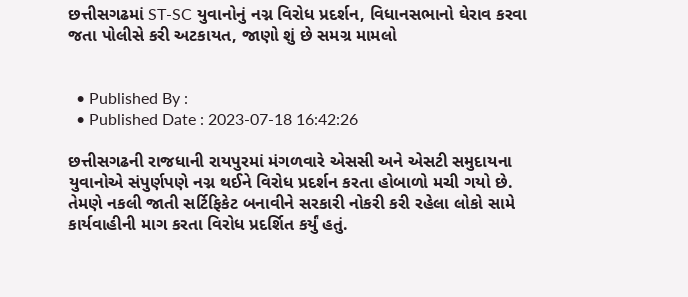છત્તીસગઢમાં ST-SC યુવાનોનું નગ્ન વિરોધ પ્રદર્શન, વિધાનસભાનો ઘેરાવ કરવા જતા પોલીસે કરી અટકાયત, જાણો શું છે સમગ્ર મામલો


  • Published By :
  • Published Date : 2023-07-18 16:42:26

છત્તીસગઢની રાજધાની રાયપુરમાં મંગળવારે એસસી અને એસટી સમુદાયના યુવાનોએ સંપુર્ણપણે નગ્ન થઈને વિરોધ પ્રદર્શન કરતા હોબાળો મચી ગયો છે. તેમણે નકલી જાતી સર્ટિફિકેટ બનાવીને સરકારી નોકરી કરી રહેલા લોકો સામે કાર્યવાહીની માગ કરતા વિરોધ પ્રદર્શિત કર્યું હતું.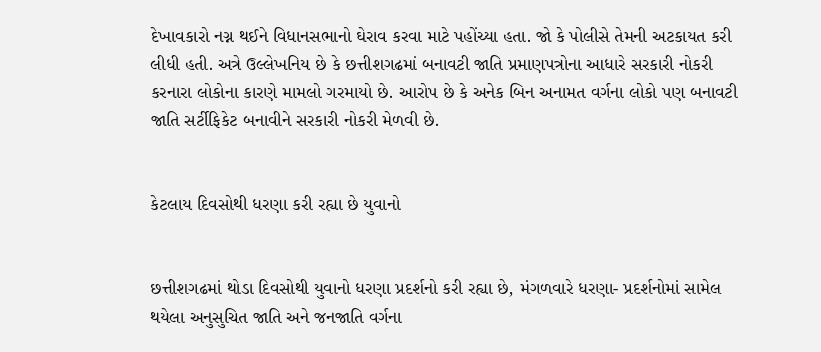દેખાવકારો નગ્ન થઈને વિધાનસભાનો ઘેરાવ કરવા માટે પહોંચ્યા હતા. જો કે પોલીસે તેમની અટકાયત કરી લીધી હતી. અત્રે ઉલ્લેખનિય છે કે છત્તીશગઢમાં બનાવટી જાતિ પ્રમાણપત્રોના આધારે સરકારી નોકરી કરનારા લોકોના કારણે મામલો ગરમાયો છે. આરોપ છે કે અનેક બિન અનામત વર્ગના લોકો પણ બનાવટી જાતિ સર્ટીફિકેટ બનાવીને સરકારી નોકરી મેળવી છે.


કેટલાય દિવસોથી ધરણા કરી રહ્યા છે યુવાનો


છત્તીશગઢમાં થોડા દિવસોથી યુવાનો ધરણા પ્રદર્શનો કરી રહ્યા છે, મંગળવારે ધરણા- પ્રદર્શનોમાં સામેલ થયેલા અનુસુચિત જાતિ અને જનજાતિ વર્ગના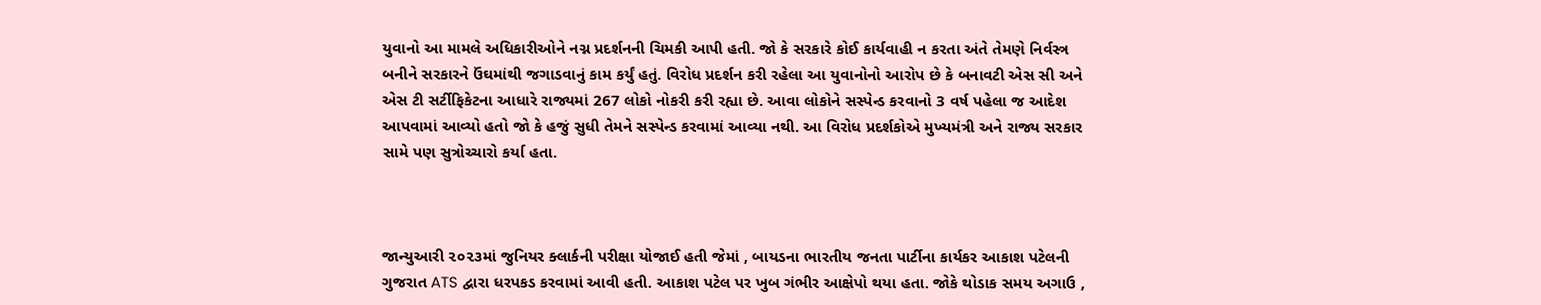યુવાનો આ મામલે અધિકારીઓને નગ્ન પ્રદર્શનની ચિમકી આપી હતી. જો કે સરકારે કોઈ કાર્યવાહી ન કરતા અંતે તેમણે નિર્વસ્ત્ર બનીને સરકારને ઉંઘમાંથી જગાડવાનું કામ કર્યું હતું. વિરોધ પ્રદર્શન કરી રહેલા આ યુવાનોનો આરોપ છે કે બનાવટી એસ સી અને એસ ટી સર્ટીફિકેટના આધારે રાજ્યમાં 267 લોકો નોકરી કરી રહ્યા છે. આવા લોકોને સસ્પેન્ડ કરવાનો 3 વર્ષ પહેલા જ આદેશ આપવામાં આવ્યો હતો જો કે હજું સુધી તેમને સસ્પેન્ડ કરવામાં આવ્યા નથી. આ વિરોધ પ્રદર્શકોએ મુખ્યમંત્રી અને રાજ્ય સરકાર સામે પણ સુત્રોચ્ચારો કર્યા હતા.



જાન્યુઆરી ૨૦૨૩માં જુનિયર ક્લાર્કની પરીક્ષા યોજાઈ હતી જેમાં , બાયડના ભારતીય જનતા પાર્ટીના કાર્યકર આકાશ પટેલની ગુજરાત ATS દ્વારા ધરપકડ કરવામાં આવી હતી. આકાશ પટેલ પર ખુબ ગંભીર આક્ષેપો થયા હતા. જોકે થોડાક સમય અગાઉ ,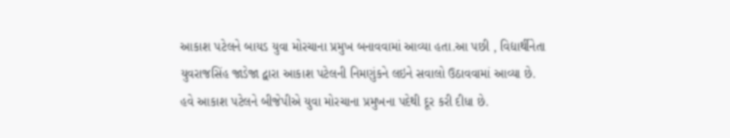આકાશ પટેલને બાયડ યુવા મોરચાના પ્રમુખ બનાવવામાં આવ્યા હતા.આ પછી , વિદ્યાર્થીનેતા યુવરાજસિંહ જાડેજા દ્વારા આકાશ પટેલની નિમણુંકને લઇને સવાલો ઉઠાવવામાં આવ્યા છે. હવે આકાશ પટેલને બીજેપીએ યુવા મોરચાના પ્રમુખના પદેથી દૂર કરી દીધા છે.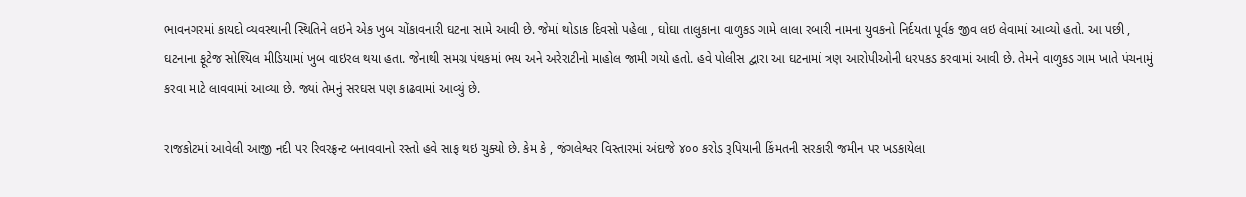ભાવનગરમાં કાયદો વ્યવસ્થાની સ્થિતિને લઇને એક ખુબ ચોંકાવનારી ઘટના સામે આવી છે. જેમાં થોડાક દિવસો પહેલા , ઘોઘા તાલુકાના વાળુકડ ગામે લાલા રબારી નામના યુવકનો નિર્દયતા પૂર્વક જીવ લઇ લેવામાં આવ્યો હતો. આ પછી , ઘટનાના ફૂટેજ સોશ્યિલ મીડિયામાં ખુબ વાઇરલ થયા હતા. જેનાથી સમગ્ર પંથકમાં ભય અને અરેરાટીનો માહોલ જામી ગયો હતો. હવે પોલીસ દ્વારા આ ઘટનામાં ત્રણ આરોપીઓની ધરપકડ કરવામાં આવી છે. તેમને વાળુકડ ગામ ખાતે પંચનામું કરવા માટે લાવવામાં આવ્યા છે. જ્યાં તેમનું સરઘસ પણ કાઢવામાં આવ્યું છે.

રાજકોટમાં આવેલી આજી નદી પર રિવરફ્રન્ટ બનાવવાનો રસ્તો હવે સાફ થઇ ચુક્યો છે. કેમ કે , જંગલેશ્વર વિસ્તારમાં અંદાજે ૪૦૦ કરોડ રૂપિયાની કિંમતની સરકારી જમીન પર ખડકાયેલા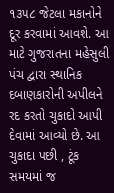૧૩૫૮ જેટલા મકાનોને દૂર કરવામાં આવશે. આ માટે ગુજરાતના મહેસુલી પંચ દ્વારા સ્થાનિક દબાણકારોની અપીલને રદ કરતો ચુકાદો આપી દેવામાં આવ્યો છે. આ ચુકાદા પછી , ટૂંક સમયમાં જ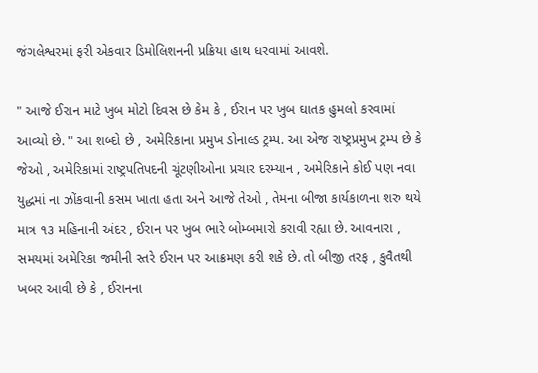જંગલેશ્વરમાં ફરી એકવાર ડિમોલિશનની પ્રક્રિયા હાથ ધરવામાં આવશે.

" આજે ઈરાન માટે ખુબ મોટો દિવસ છે કેમ કે , ઈરાન પર ખુબ ઘાતક હુમલો કરવામાં આવ્યો છે. " આ શબ્દો છે , અમેરિકાના પ્રમુખ ડોનાલ્ડ ટ્રમ્પ. આ એજ રાષ્ટ્રપ્રમુખ ટ્રમ્પ છે કે જેઓ , અમેરિકામાં રાષ્ટ્રપતિપદની ચૂંટણીઓના પ્રચાર દરમ્યાન , અમેરિકાને કોઈ પણ નવા યુદ્ધમાં ના ઝોંકવાની કસમ ખાતા હતા અને આજે તેઓ , તેમના બીજા કાર્યકાળના શરુ થયે માત્ર ૧૩ મહિનાની અંદર , ઈરાન પર ખુબ ભારે બોમ્બમારો કરાવી રહ્યા છે. આવનારા , સમયમાં અમેરિકા જમીની સ્તરે ઈરાન પર આક્રમણ કરી શકે છે. તો બીજી તરફ , કુવૈતથી ખબર આવી છે કે , ઈરાનના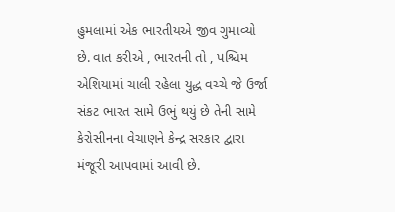હુમલામાં એક ભારતીયએ જીવ ગુમાવ્યો છે. વાત કરીએ , ભારતની તો , પશ્ચિમ એશિયામાં ચાલી રહેલા યુદ્ધ વચ્ચે જે ઉર્જા સંકટ ભારત સામે ઉભું થયું છે તેની સામે કેરોસીનના વેચાણને કેન્દ્ર સરકાર દ્વારા મંજૂરી આપવામાં આવી છે.